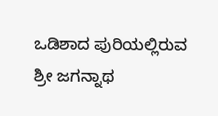ಒಡಿಶಾದ ಪುರಿಯಲ್ಲಿರುವ ಶ್ರೀ ಜಗನ್ನಾಥ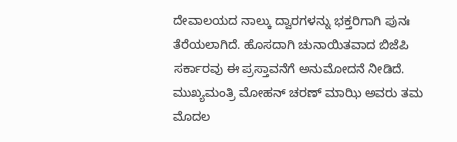ದೇವಾಲಯದ ನಾಲ್ಕು ದ್ವಾರಗಳನ್ನು ಭಕ್ತರಿಗಾಗಿ ಪುನಃ ತೆರೆಯಲಾಗಿದೆ. ಹೊಸದಾಗಿ ಚುನಾಯಿತವಾದ ಬಿಜೆಪಿ ಸರ್ಕಾರವು ಈ ಪ್ರಸ್ತಾವನೆಗೆ ಅನುಮೋದನೆ ನೀಡಿದೆ. ಮುಖ್ಯಮಂತ್ರಿ ಮೋಹನ್ ಚರಣ್ ಮಾಝಿ ಅವರು ತಮ ಮೊದಲ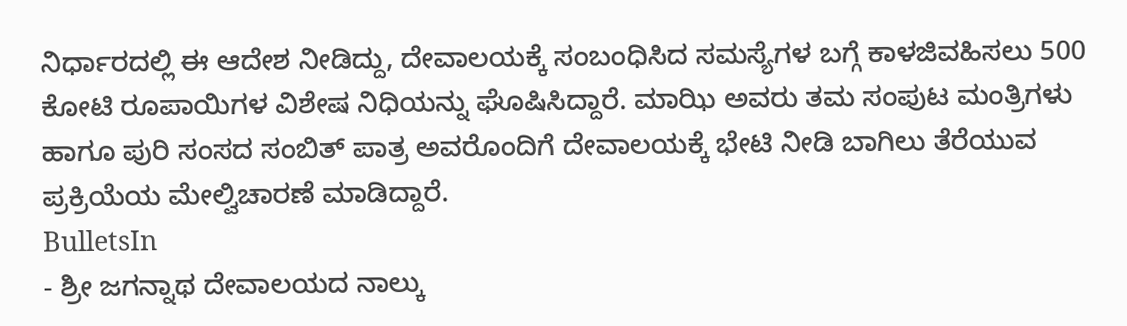ನಿರ್ಧಾರದಲ್ಲಿ ಈ ಆದೇಶ ನೀಡಿದ್ದು, ದೇವಾಲಯಕ್ಕೆ ಸಂಬಂಧಿಸಿದ ಸಮಸ್ಯೆಗಳ ಬಗ್ಗೆ ಕಾಳಜಿವಹಿಸಲು 500 ಕೋಟಿ ರೂಪಾಯಿಗಳ ವಿಶೇಷ ನಿಧಿಯನ್ನು ಘೊಷಿಸಿದ್ದಾರೆ. ಮಾಝಿ ಅವರು ತಮ ಸಂಪುಟ ಮಂತ್ರಿಗಳು ಹಾಗೂ ಪುರಿ ಸಂಸದ ಸಂಬಿತ್ ಪಾತ್ರ ಅವರೊಂದಿಗೆ ದೇವಾಲಯಕ್ಕೆ ಭೇಟಿ ನೀಡಿ ಬಾಗಿಲು ತೆರೆಯುವ ಪ್ರಕ್ರಿಯೆಯ ಮೇಲ್ವಿಚಾರಣೆ ಮಾಡಿದ್ದಾರೆ.
BulletsIn
- ಶ್ರೀ ಜಗನ್ನಾಥ ದೇವಾಲಯದ ನಾಲ್ಕು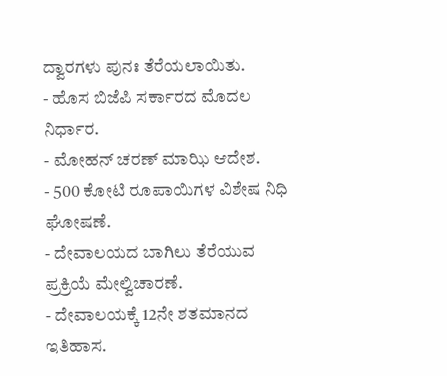ದ್ವಾರಗಳು ಪುನಃ ತೆರೆಯಲಾಯಿತು.
- ಹೊಸ ಬಿಜೆಪಿ ಸರ್ಕಾರದ ಮೊದಲ ನಿರ್ಧಾರ.
- ಮೋಹನ್ ಚರಣ್ ಮಾಝಿ ಆದೇಶ.
- 500 ಕೋಟಿ ರೂಪಾಯಿಗಳ ವಿಶೇಷ ನಿಧಿ ಘೋಷಣೆ.
- ದೇವಾಲಯದ ಬಾಗಿಲು ತೆರೆಯುವ ಪ್ರಕ್ರಿಯೆ ಮೇಲ್ವಿಚಾರಣೆ.
- ದೇವಾಲಯಕ್ಕೆ 12ನೇ ಶತಮಾನದ ಇತಿಹಾಸ.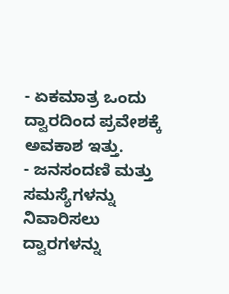- ಏಕಮಾತ್ರ ಒಂದು ದ್ವಾರದಿಂದ ಪ್ರವೇಶಕ್ಕೆ ಅವಕಾಶ ಇತ್ತು.
- ಜನಸಂದಣಿ ಮತ್ತು ಸಮಸ್ಯೆಗಳನ್ನು ನಿವಾರಿಸಲು ದ್ವಾರಗಳನ್ನು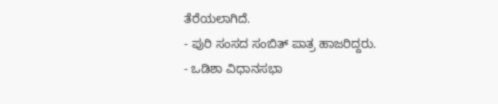ತೆರೆಯಲಾಗಿದೆ.
- ಪುರಿ ಸಂಸದ ಸಂಬಿತ್ ಪಾತ್ರ ಹಾಜರಿದ್ದರು.
- ಒಡಿಶಾ ವಿಧಾನಸಭಾ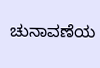ಚುನಾವಣೆಯ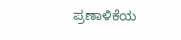ಪ್ರಣಾಳಿಕೆಯ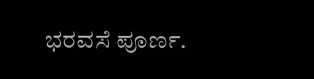ಭರವಸೆ ಪೂರ್ಣ.